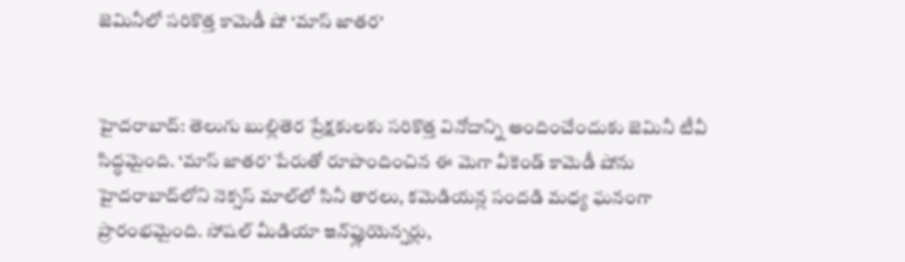జెమినీలో సరికొత్త కామెడీ షో ‘మాస్ జాతర’


హైదరాబాద్: తెలుగు బుల్లితెర ప్రేక్షకులకు సరికొత్త వినోదాన్ని అందించేందుకు జెమినీ టీవీ సిద్ధమైంది. ‘మాస్ జాతర’ పేరుతో రూపొందించిన ఈ మెగా వీకెండ్ కామెడీ షోను హైదరాబాద్‌లోని నెక్సస్ మాల్‌లో సినీ తారలు, కమెడియన్ల సందడి మధ్య ఘనంగా ప్రారంభమైంది. సోషల్ మీడియా ఇన్‌ఫ్లుయెన్సర్లు,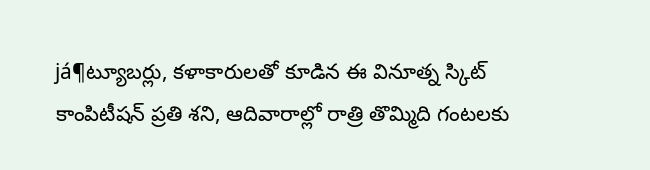já¶ట్యూబర్లు, కళాకారులతో కూడిన ఈ వినూత్న స్కిట్ కాంపిటీషన్ ప్రతి శని, ఆదివారాల్లో రాత్రి తొమ్మిది గంటలకు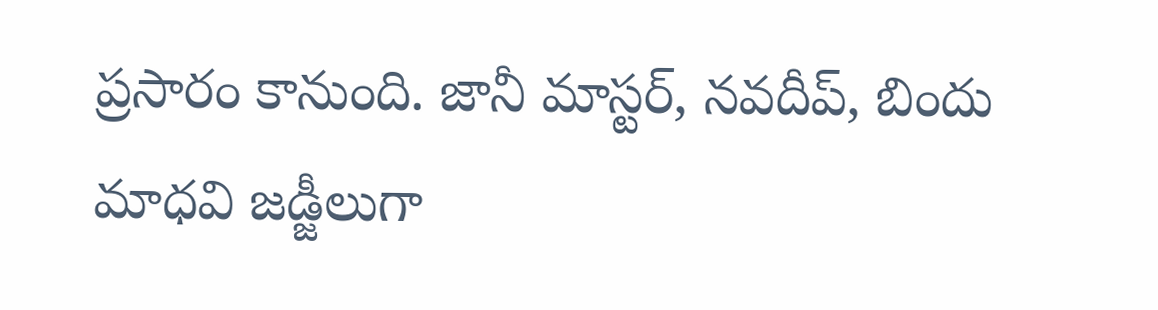ప్రసారం కానుంది. జానీ మాస్టర్, నవదీప్, బిందు మాధవి జడ్జీలుగా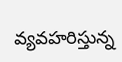వ్యవహరిస్తున్న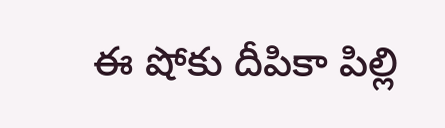ఈ షోకు దీపికా పిల్లి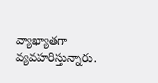వ్యాఖ్యాతగా వ్యవహరిస్తున్నారు.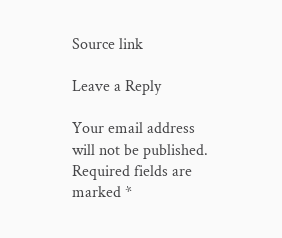Source link

Leave a Reply

Your email address will not be published. Required fields are marked *